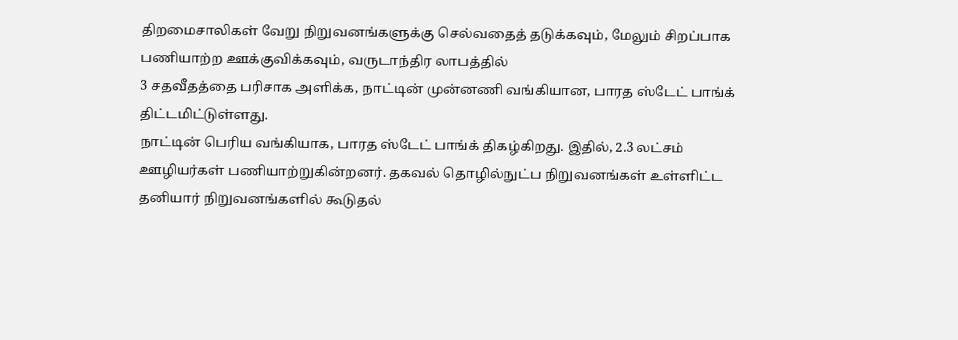திறமைசாலிகள் வேறு நிறுவனங்களுக்கு செல்வதைத் தடுக்கவும், மேலும் சிறப்பாக பணியாற்ற ஊக்குவிக்கவும், வருடாந்திர லாபத்தில்
3 சதவீதத்தை பரிசாக அளிக்க, நாட்டின் முன்னணி வங்கியான, பாரத ஸ்டேட் பாங்க் திட்டமிட்டுள்ளது.
நாட்டின் பெரிய வங்கியாக, பாரத ஸ்டேட் பாங்க் திகழ்கிறது. இதில், 2.3 லட்சம் ஊழியர்கள் பணியாற்றுகின்றனர். தகவல் தொழில்நுட்ப நிறுவனங்கள் உள்ளிட்ட தனியார் நிறுவனங்களில் கூடுதல்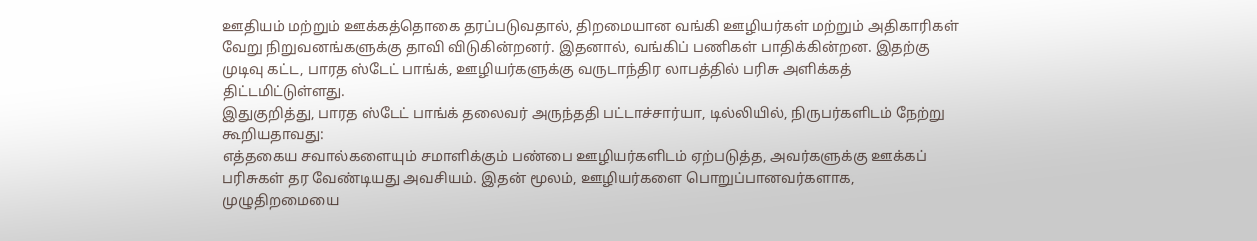ஊதியம் மற்றும் ஊக்கத்தொகை தரப்படுவதால், திறமையான வங்கி ஊழியர்கள் மற்றும் அதிகாரிகள் வேறு நிறுவனங்களுக்கு தாவி விடுகின்றனர். இதனால், வங்கிப் பணிகள் பாதிக்கின்றன. இதற்கு முடிவு கட்ட, பாரத ஸ்டேட் பாங்க், ஊழியர்களுக்கு வருடாந்திர லாபத்தில் பரிசு அளிக்கத் திட்டமிட்டுள்ளது.
இதுகுறித்து, பாரத ஸ்டேட் பாங்க் தலைவர் அருந்ததி பட்டாச்சார்யா, டில்லியில், நிருபர்களிடம் நேற்று கூறியதாவது:
எத்தகைய சவால்களையும் சமாளிக்கும் பண்பை ஊழியர்களிடம் ஏற்படுத்த, அவர்களுக்கு ஊக்கப் பரிசுகள் தர வேண்டியது அவசியம். இதன் மூலம், ஊழியர்களை பொறுப்பானவர்களாக, முழுதிறமையை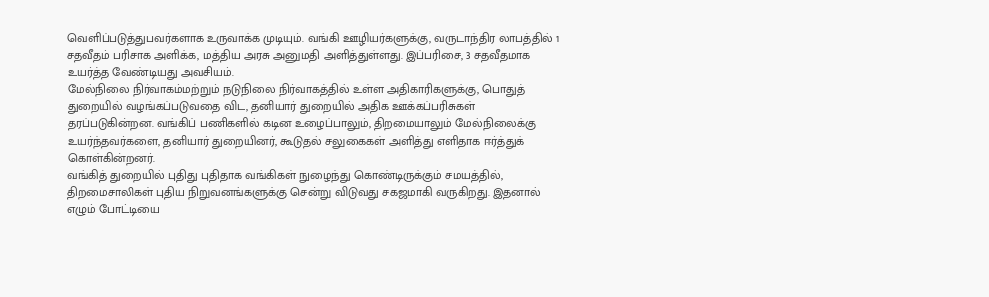வெளிப்படுத்துபவர்களாக உருவாக்க முடியும். வங்கி ஊழியர்களுக்கு, வருடாந்திர லாபத்தில் 1 சதவீதம் பரிசாக அளிக்க, மத்திய அரசு அனுமதி அளித்துள்ளது. இப்பரிசை, 3 சதவீதமாக உயர்த்த வேண்டியது அவசியம்.
மேல்நிலை நிர்வாகம்மற்றும் நடுநிலை நிர்வாகத்தில் உள்ள அதிகாரிகளுக்கு, பொதுத் துறையில் வழங்கப்படுவதை விட, தனியார் துறையில் அதிக ஊக்கப்பரிசுகள் தரப்படுகின்றன. வங்கிப் பணிகளில் கடின உழைப்பாலும், திறமையாலும் மேல்நிலைக்கு உயர்ந்தவர்களை, தனியார் துறையினர், கூடுதல் சலுகைகள் அளித்து எளிதாக ஈர்த்துக் கொள்கின்றனர்.
வங்கித் துறையில் புதிது புதிதாக வங்கிகள் நுழைந்து கொண்டிருக்கும் சமயத்தில், திறமைசாலிகள் புதிய நிறுவனங்களுக்கு சென்று விடுவது சகஜமாகி வருகிறது. இதனால் எழும் போட்டியை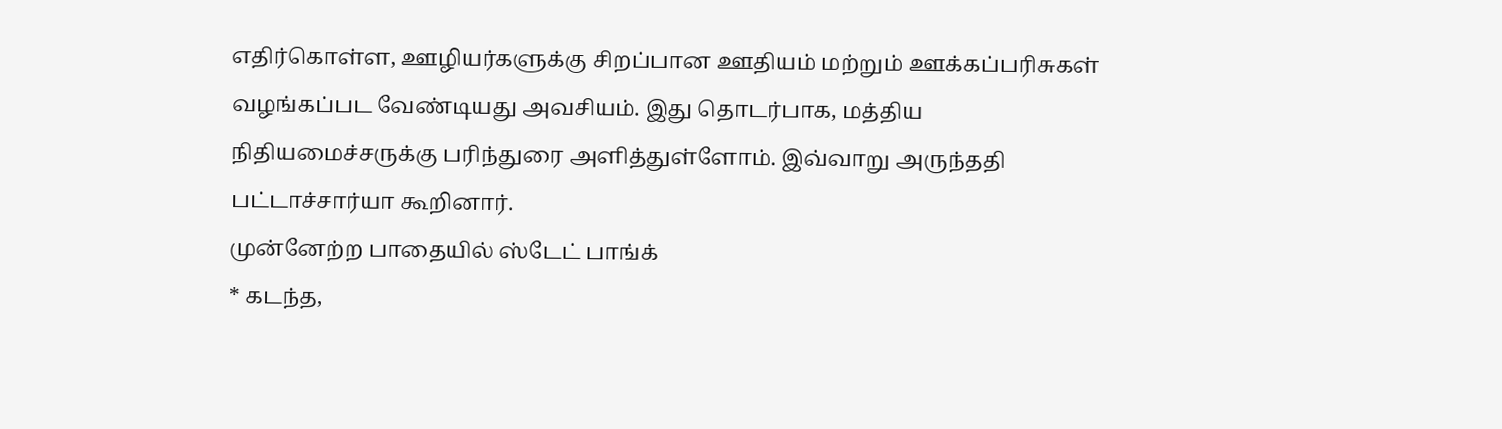எதிர்கொள்ள, ஊழியர்களுக்கு சிறப்பான ஊதியம் மற்றும் ஊக்கப்பரிசுகள் வழங்கப்பட வேண்டியது அவசியம். இது தொடர்பாக, மத்திய நிதியமைச்சருக்கு பரிந்துரை அளித்துள்ளோம். இவ்வாறு அருந்ததி பட்டாச்சார்யா கூறினார்.
முன்னேற்ற பாதையில் ஸ்டேட் பாங்க்
* கடந்த,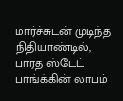மார்ச்சுடன் முடிந்த நிதியாண்டில், பாரத ஸ்டேட் பாங்க்கின் லாபம்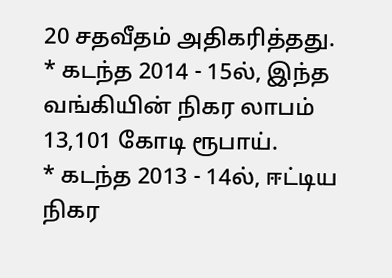20 சதவீதம் அதிகரித்தது.
* கடந்த 2014 - 15ல், இந்த வங்கியின் நிகர லாபம் 13,101 கோடி ரூபாய்.
* கடந்த 2013 - 14ல், ஈட்டிய நிகர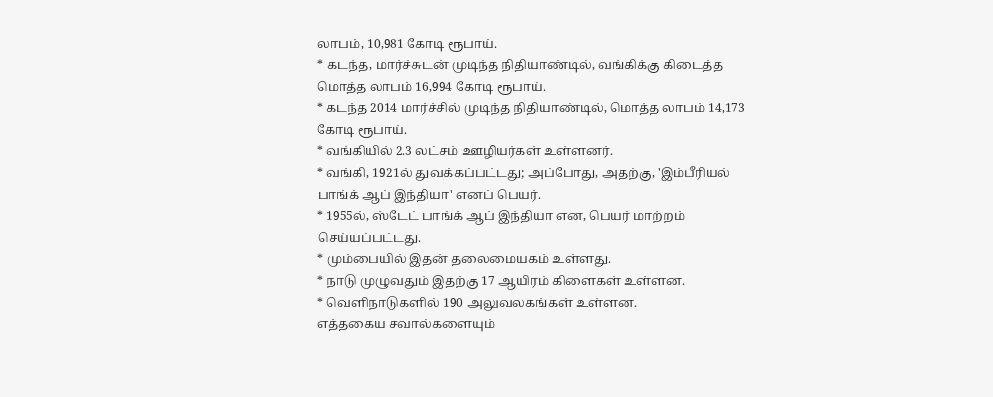லாபம், 10,981 கோடி ரூபாய்.
* கடந்த, மார்ச்சுடன் முடிந்த நிதியாண்டில், வங்கிக்கு கிடைத்த மொத்த லாபம் 16,994 கோடி ரூபாய்.
* கடந்த 2014 மார்ச்சில் முடிந்த நிதியாண்டில், மொத்த லாபம் 14,173 கோடி ரூபாய்.
* வங்கியில் 2.3 லட்சம் ஊழியர்கள் உள்ளனர்.
* வங்கி, 1921ல் துவக்கப்பட்டது; அப்போது, அதற்கு, 'இம்பீரியல் பாங்க் ஆப் இந்தியா' எனப் பெயர்.
* 1955ல், ஸ்டேட் பாங்க் ஆப் இந்தியா என, பெயர் மாற்றம் செய்யப்பட்டது.
* மும்பையில் இதன் தலைமையகம் உள்ளது.
* நாடு முழுவதும் இதற்கு 17 ஆயிரம் கிளைகள் உள்ளன.
* வெளிநாடுகளில் 190 அலுவலகங்கள் உள்ளன.
எத்தகைய சவால்களையும்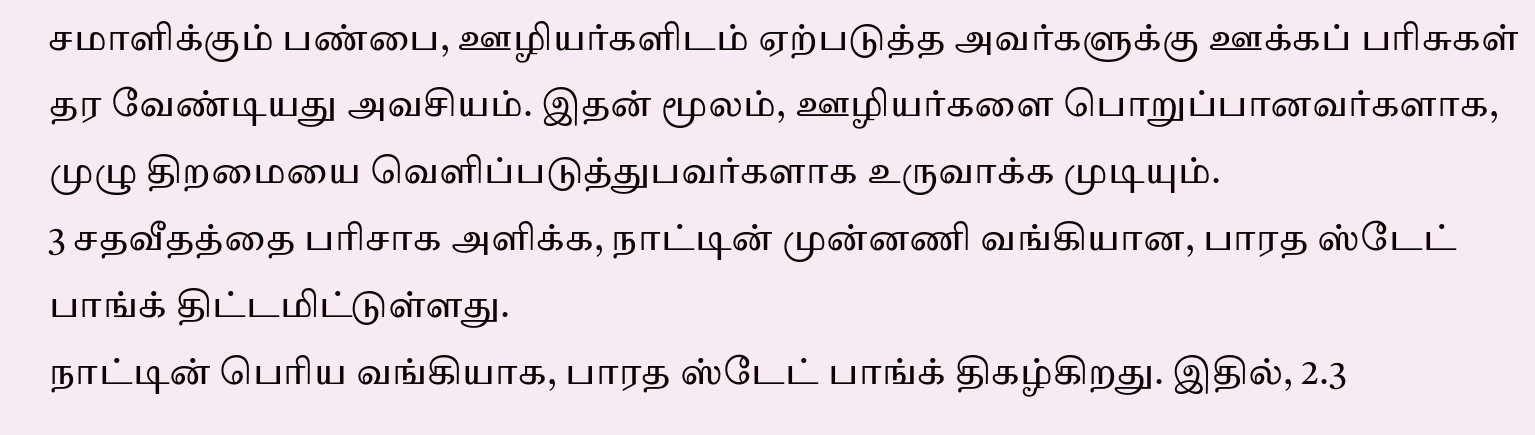சமாளிக்கும் பண்பை, ஊழியர்களிடம் ஏற்படுத்த அவர்களுக்கு ஊக்கப் பரிசுகள் தர வேண்டியது அவசியம். இதன் மூலம், ஊழியர்களை பொறுப்பானவர்களாக, முழு திறமையை வெளிப்படுத்துபவர்களாக உருவாக்க முடியும்.
3 சதவீதத்தை பரிசாக அளிக்க, நாட்டின் முன்னணி வங்கியான, பாரத ஸ்டேட் பாங்க் திட்டமிட்டுள்ளது.
நாட்டின் பெரிய வங்கியாக, பாரத ஸ்டேட் பாங்க் திகழ்கிறது. இதில், 2.3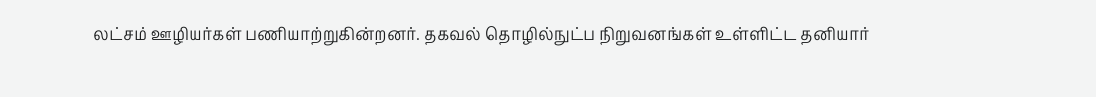லட்சம் ஊழியர்கள் பணியாற்றுகின்றனர். தகவல் தொழில்நுட்ப நிறுவனங்கள் உள்ளிட்ட தனியார்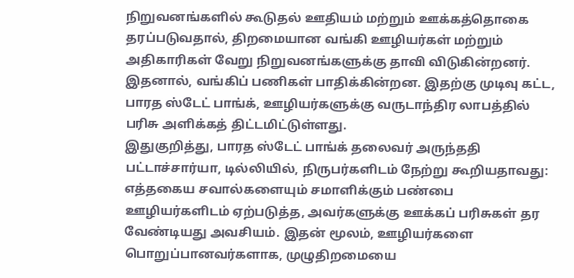நிறுவனங்களில் கூடுதல் ஊதியம் மற்றும் ஊக்கத்தொகை தரப்படுவதால், திறமையான வங்கி ஊழியர்கள் மற்றும் அதிகாரிகள் வேறு நிறுவனங்களுக்கு தாவி விடுகின்றனர். இதனால், வங்கிப் பணிகள் பாதிக்கின்றன. இதற்கு முடிவு கட்ட, பாரத ஸ்டேட் பாங்க், ஊழியர்களுக்கு வருடாந்திர லாபத்தில் பரிசு அளிக்கத் திட்டமிட்டுள்ளது.
இதுகுறித்து, பாரத ஸ்டேட் பாங்க் தலைவர் அருந்ததி பட்டாச்சார்யா, டில்லியில், நிருபர்களிடம் நேற்று கூறியதாவது:
எத்தகைய சவால்களையும் சமாளிக்கும் பண்பை ஊழியர்களிடம் ஏற்படுத்த, அவர்களுக்கு ஊக்கப் பரிசுகள் தர வேண்டியது அவசியம். இதன் மூலம், ஊழியர்களை பொறுப்பானவர்களாக, முழுதிறமையை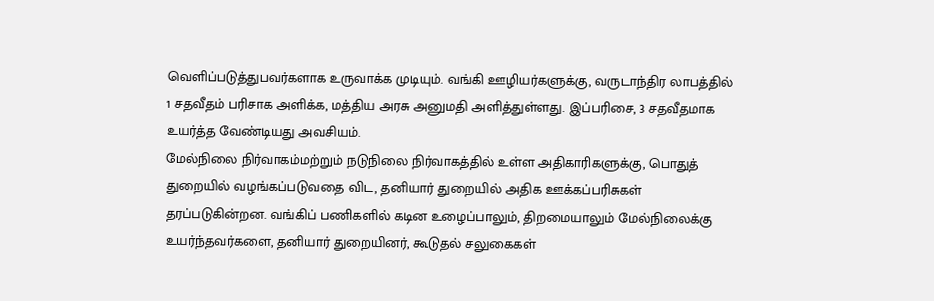வெளிப்படுத்துபவர்களாக உருவாக்க முடியும். வங்கி ஊழியர்களுக்கு, வருடாந்திர லாபத்தில் 1 சதவீதம் பரிசாக அளிக்க, மத்திய அரசு அனுமதி அளித்துள்ளது. இப்பரிசை, 3 சதவீதமாக உயர்த்த வேண்டியது அவசியம்.
மேல்நிலை நிர்வாகம்மற்றும் நடுநிலை நிர்வாகத்தில் உள்ள அதிகாரிகளுக்கு, பொதுத் துறையில் வழங்கப்படுவதை விட, தனியார் துறையில் அதிக ஊக்கப்பரிசுகள் தரப்படுகின்றன. வங்கிப் பணிகளில் கடின உழைப்பாலும், திறமையாலும் மேல்நிலைக்கு உயர்ந்தவர்களை, தனியார் துறையினர், கூடுதல் சலுகைகள்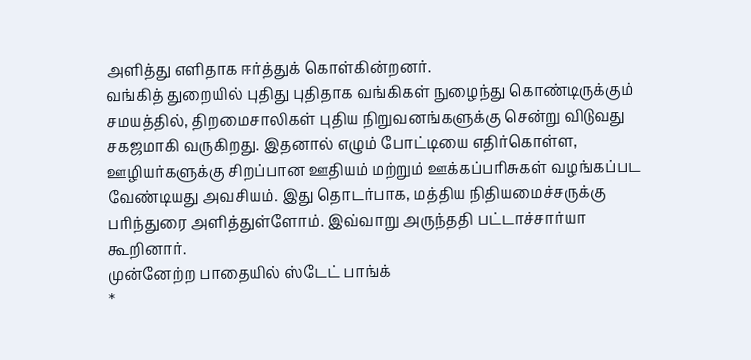அளித்து எளிதாக ஈர்த்துக் கொள்கின்றனர்.
வங்கித் துறையில் புதிது புதிதாக வங்கிகள் நுழைந்து கொண்டிருக்கும் சமயத்தில், திறமைசாலிகள் புதிய நிறுவனங்களுக்கு சென்று விடுவது சகஜமாகி வருகிறது. இதனால் எழும் போட்டியை எதிர்கொள்ள, ஊழியர்களுக்கு சிறப்பான ஊதியம் மற்றும் ஊக்கப்பரிசுகள் வழங்கப்பட வேண்டியது அவசியம். இது தொடர்பாக, மத்திய நிதியமைச்சருக்கு பரிந்துரை அளித்துள்ளோம். இவ்வாறு அருந்ததி பட்டாச்சார்யா கூறினார்.
முன்னேற்ற பாதையில் ஸ்டேட் பாங்க்
*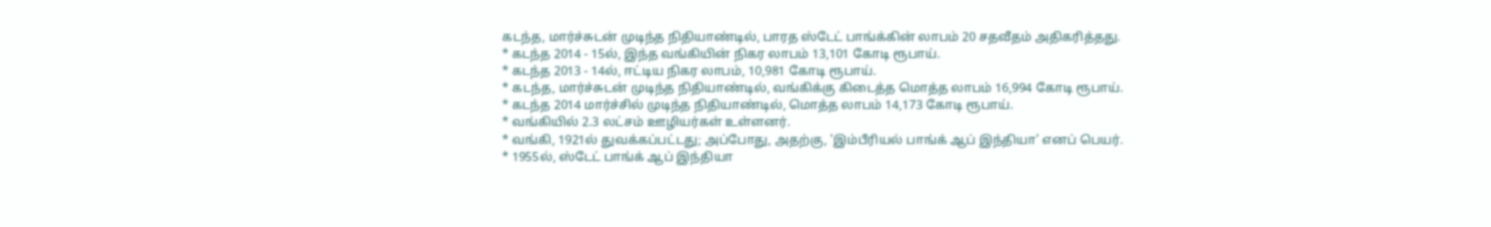கடந்த, மார்ச்சுடன் முடிந்த நிதியாண்டில், பாரத ஸ்டேட் பாங்க்கின் லாபம் 20 சதவீதம் அதிகரித்தது.
* கடந்த 2014 - 15ல், இந்த வங்கியின் நிகர லாபம் 13,101 கோடி ரூபாய்.
* கடந்த 2013 - 14ல், ஈட்டிய நிகர லாபம், 10,981 கோடி ரூபாய்.
* கடந்த, மார்ச்சுடன் முடிந்த நிதியாண்டில், வங்கிக்கு கிடைத்த மொத்த லாபம் 16,994 கோடி ரூபாய்.
* கடந்த 2014 மார்ச்சில் முடிந்த நிதியாண்டில், மொத்த லாபம் 14,173 கோடி ரூபாய்.
* வங்கியில் 2.3 லட்சம் ஊழியர்கள் உள்ளனர்.
* வங்கி, 1921ல் துவக்கப்பட்டது; அப்போது, அதற்கு, 'இம்பீரியல் பாங்க் ஆப் இந்தியா' எனப் பெயர்.
* 1955ல், ஸ்டேட் பாங்க் ஆப் இந்தியா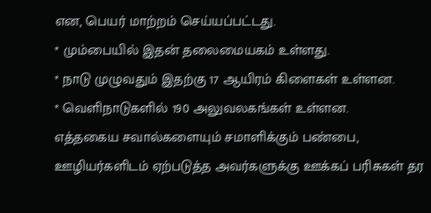என, பெயர் மாற்றம் செய்யப்பட்டது.
* மும்பையில் இதன் தலைமையகம் உள்ளது.
* நாடு முழுவதும் இதற்கு 17 ஆயிரம் கிளைகள் உள்ளன.
* வெளிநாடுகளில் 190 அலுவலகங்கள் உள்ளன.
எத்தகைய சவால்களையும் சமாளிக்கும் பண்பை, ஊழியர்களிடம் ஏற்படுத்த அவர்களுக்கு ஊக்கப் பரிசுகள் தர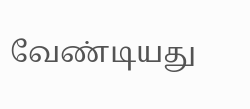வேண்டியது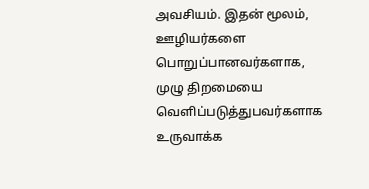அவசியம். இதன் மூலம், ஊழியர்களை பொறுப்பானவர்களாக, முழு திறமையை வெளிப்படுத்துபவர்களாக உருவாக்க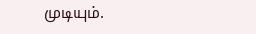முடியும்.